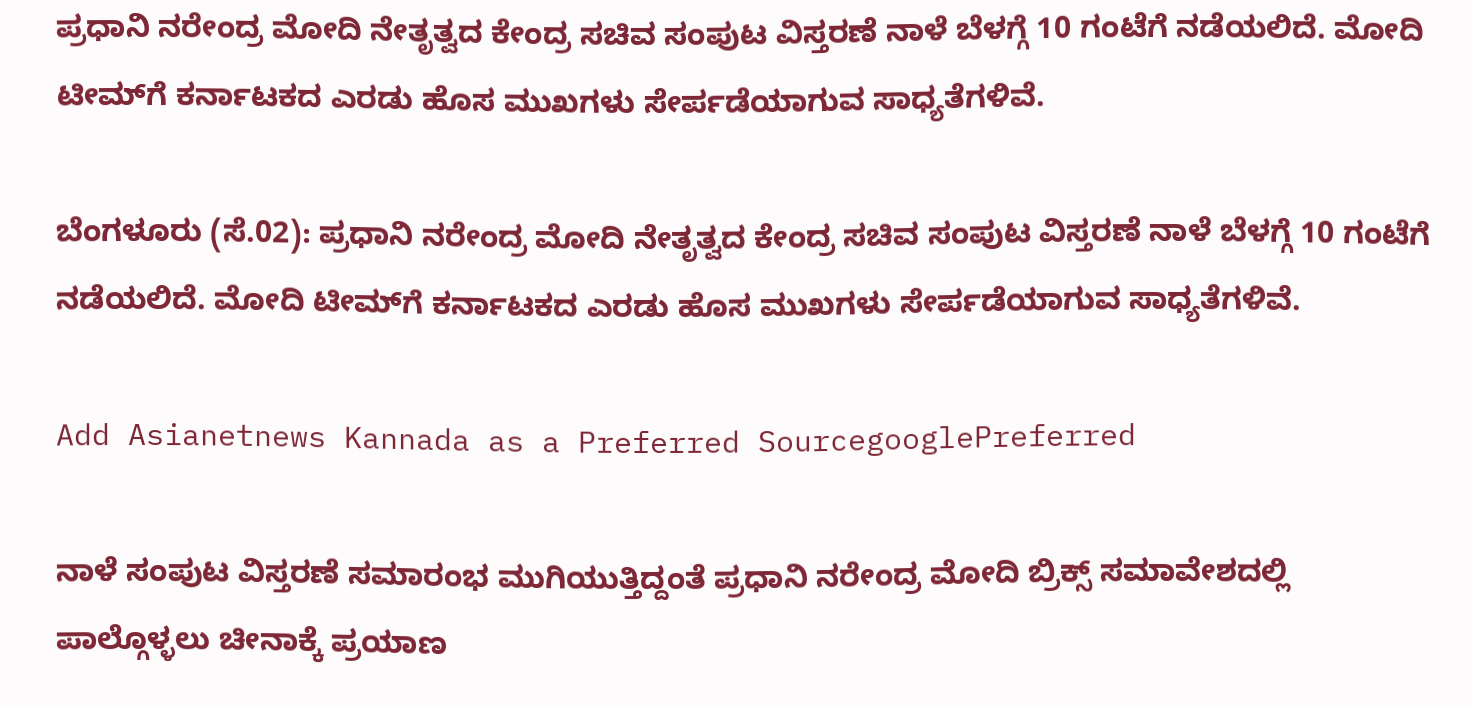ಪ್ರಧಾನಿ ನರೇಂದ್ರ ಮೋದಿ ನೇತೃತ್ವದ ಕೇಂದ್ರ ಸಚಿವ ಸಂಪುಟ ವಿಸ್ತರಣೆ ನಾಳೆ ಬೆಳಗ್ಗೆ 10 ಗಂಟೆಗೆ ನಡೆಯಲಿದೆ. ಮೋದಿ ಟೀಮ್‌ಗೆ ಕರ್ನಾಟಕದ ಎರಡು ಹೊಸ ಮುಖಗಳು ಸೇರ್ಪಡೆಯಾಗುವ ಸಾಧ್ಯತೆಗಳಿವೆ.

ಬೆಂಗಳೂರು (ಸೆ.02): ಪ್ರಧಾನಿ ನರೇಂದ್ರ ಮೋದಿ ನೇತೃತ್ವದ ಕೇಂದ್ರ ಸಚಿವ ಸಂಪುಟ ವಿಸ್ತರಣೆ ನಾಳೆ ಬೆಳಗ್ಗೆ 10 ಗಂಟೆಗೆ ನಡೆಯಲಿದೆ. ಮೋದಿ ಟೀಮ್‌ಗೆ ಕರ್ನಾಟಕದ ಎರಡು ಹೊಸ ಮುಖಗಳು ಸೇರ್ಪಡೆಯಾಗುವ ಸಾಧ್ಯತೆಗಳಿವೆ.

Add Asianetnews Kannada as a Preferred SourcegooglePreferred

ನಾಳೆ ಸಂಪುಟ ವಿಸ್ತರಣೆ ಸಮಾರಂಭ ಮುಗಿಯುತ್ತಿದ್ದಂತೆ ಪ್ರಧಾನಿ ನರೇಂದ್ರ ಮೋದಿ ಬ್ರಿಕ್ಸ್‌ ಸಮಾವೇಶದಲ್ಲಿ ಪಾಲ್ಗೊಳ್ಳಲು ಚೀನಾಕ್ಕೆ ಪ್ರಯಾಣ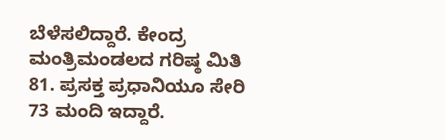ಬೆಳೆಸಲಿದ್ದಾರೆ. ಕೇಂದ್ರ ಮಂತ್ರಿಮಂಡಲದ ಗರಿಷ್ಠ ಮಿತಿ 81. ಪ್ರಸಕ್ತ ಪ್ರಧಾನಿಯೂ ಸೇರಿ 73 ಮಂದಿ ಇದ್ದಾರೆ.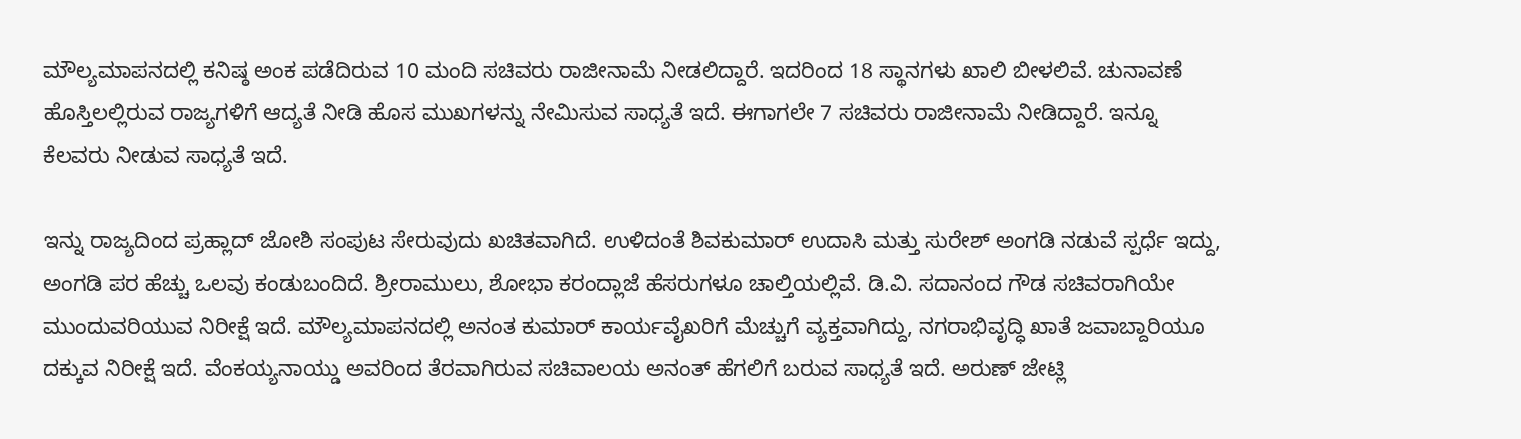ಮೌಲ್ಯಮಾಪನದಲ್ಲಿ ಕನಿಷ್ಠ ಅಂಕ ಪಡೆದಿರುವ 10 ಮಂದಿ ಸಚಿವರು ರಾಜೀನಾಮೆ ನೀಡಲಿದ್ದಾರೆ. ಇದರಿಂದ 18 ಸ್ಥಾನಗಳು ಖಾಲಿ ಬೀಳಲಿವೆ. ಚುನಾವಣೆ ಹೊಸ್ತಿಲಲ್ಲಿರುವ ರಾಜ್ಯಗಳಿಗೆ ಆದ್ಯತೆ ನೀಡಿ ಹೊಸ ಮುಖಗಳನ್ನು ನೇಮಿಸುವ ಸಾಧ್ಯತೆ ಇದೆ. ಈಗಾಗಲೇ 7 ಸಚಿವರು ರಾಜೀನಾಮೆ ನೀಡಿದ್ದಾರೆ. ಇನ್ನೂ ಕೆಲವರು ನೀಡುವ ಸಾಧ್ಯತೆ ಇದೆ.

ಇನ್ನು ರಾಜ್ಯದಿಂದ ಪ್ರಹ್ಲಾದ್‌ ಜೋಶಿ ಸಂಪುಟ ಸೇರುವುದು ಖಚಿತವಾಗಿದೆ. ಉಳಿದಂತೆ ಶಿವಕುಮಾರ್‌ ಉದಾಸಿ ಮತ್ತು ಸುರೇಶ್‌ ಅಂಗಡಿ ನಡುವೆ ಸ್ಪರ್ಧೆ ಇದ್ದು, ಅಂಗಡಿ ಪರ ಹೆಚ್ಚು ಒಲವು ಕಂಡುಬಂದಿದೆ. ಶ್ರೀರಾಮುಲು, ಶೋಭಾ ಕರಂದ್ಲಾಜೆ ಹೆಸರುಗಳೂ ಚಾಲ್ತಿಯಲ್ಲಿವೆ. ಡಿ.ವಿ. ಸದಾನಂದ ಗೌಡ ಸಚಿವರಾಗಿಯೇ ಮುಂದುವರಿಯುವ ನಿರೀಕ್ಷೆ ಇದೆ. ಮೌಲ್ಯಮಾಪನದಲ್ಲಿ ಅನಂತ ಕುಮಾರ್‌ ಕಾರ್ಯವೈಖರಿಗೆ ಮೆಚ್ಚುಗೆ ವ್ಯಕ್ತವಾಗಿದ್ದು, ನಗರಾಭಿವೃದ್ಧಿ ಖಾತೆ ಜವಾಬ್ದಾರಿಯೂ ದಕ್ಕುವ ನಿರೀಕ್ಷೆ ಇದೆ. ವೆಂಕಯ್ಯನಾಯ್ಡು ಅವರಿಂದ ತೆರವಾಗಿರುವ ಸಚಿವಾಲಯ ಅನಂತ್‌ ಹೆಗಲಿಗೆ ಬರುವ ಸಾಧ್ಯತೆ ಇದೆ. ಅರುಣ್‌ ಜೇಟ್ಲಿ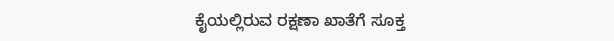ಕೈಯಲ್ಲಿರುವ ರಕ್ಷಣಾ ಖಾತೆಗೆ ಸೂಕ್ತ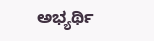ಅಭ್ಯರ್ಥಿ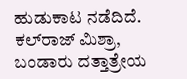ಹುಡುಕಾಟ ನಡೆದಿದೆ. ಕಲ್‌ರಾಜ್‌ ಮಿಶ್ರಾ, ಬಂಡಾರು ದತ್ತಾತ್ರೇಯ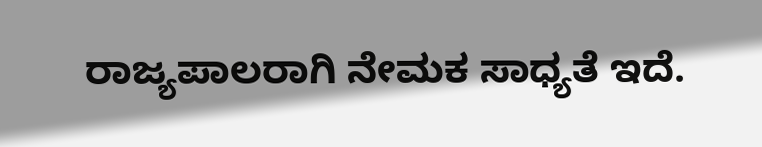ರಾಜ್ಯಪಾಲರಾಗಿ ನೇಮಕ ಸಾಧ್ಯತೆ ಇದೆ.